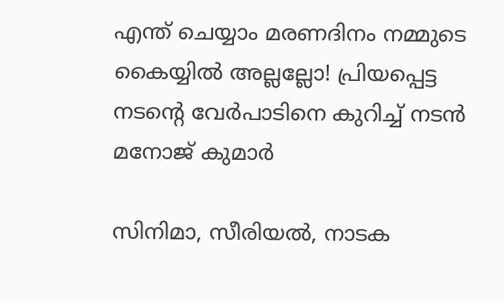എന്ത് ചെയ്യാം മരണദിനം നമ്മുടെ കൈയ്യില്‍ അല്ലല്ലോ! പ്രിയപ്പെട്ട നടന്റെ വേര്‍പാടിനെ കുറിച്ച് നടന്‍ മനോജ് കുമാര്‍

സിനിമാ, സീരിയല്‍, നാടക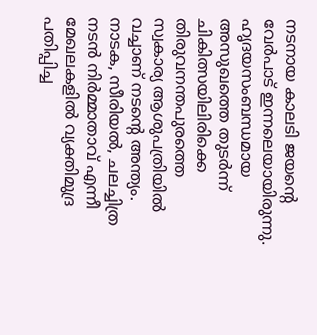നടനായ കാലടി ജയന്റെ വേര്‍പാട് ഇന്നലെയായിരുന്നു. ഹൃദയസംബന്ധമായ അസുഖത്തെ തുടര്‍ന്ന് ചികിത്സയിലിരിക്കെ തിരുവനന്തപുരത്തെ സ്വകാര്യ ആശുപത്രിയില്‍ വച്ചാണ് നടന്റെ അന്ത്യം. നാടക, സീരിയല്‍, ചലച്ചിത്ര നടന്‍ നിര്‍മ്മാതാവ് എന്നീ മേഖലകളില്‍ വ്യക്തിമുദ്ര പതിപ്പിച്ച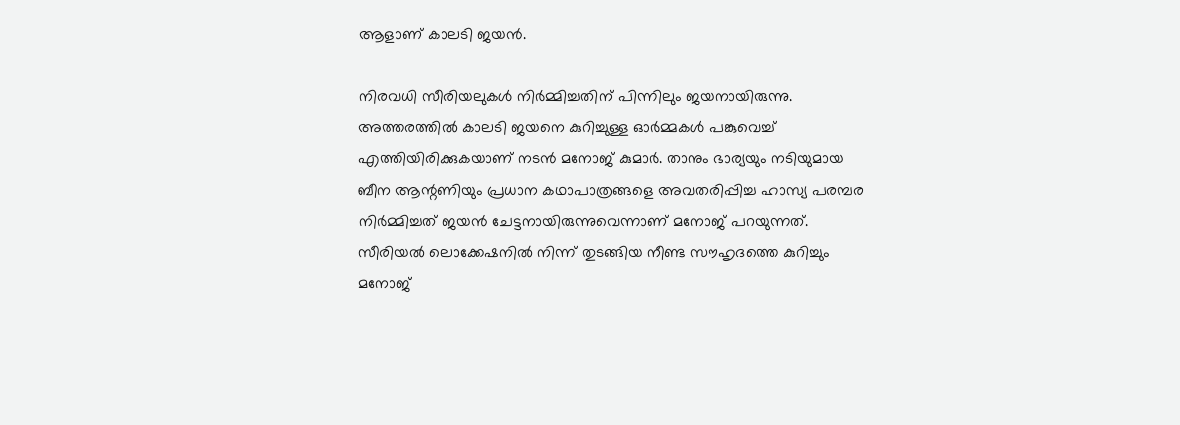ആളാണ് കാലടി ജയന്‍.

നിരവധി സീരിയലുകള്‍ നിര്‍മ്മിച്ചതിന് പിന്നിലും ജയനായിരുന്നു. അത്തരത്തില്‍ കാലടി ജയനെ കുറിച്ചുള്ള ഓര്‍മ്മകള്‍ പങ്കുവെച്ച് എത്തിയിരിക്കുകയാണ് നടന്‍ മനോജ് കുമാര്‍. താനും ഭാര്യയും നടിയുമായ ബീന ആന്റണിയും പ്രധാന കഥാപാത്രങ്ങളെ അവതരിപ്പിച്ച ഹാസ്യ പരമ്പര നിര്‍മ്മിച്ചത് ജയന്‍ ചേട്ടനായിരുന്നുവെന്നാണ് മനോജ് പറയുന്നത്. സീരിയല്‍ ലൊക്കേഷനില്‍ നിന്ന് തുടങ്ങിയ നീണ്ട സൗഹൃദത്തെ കുറിച്ചും മനോജ്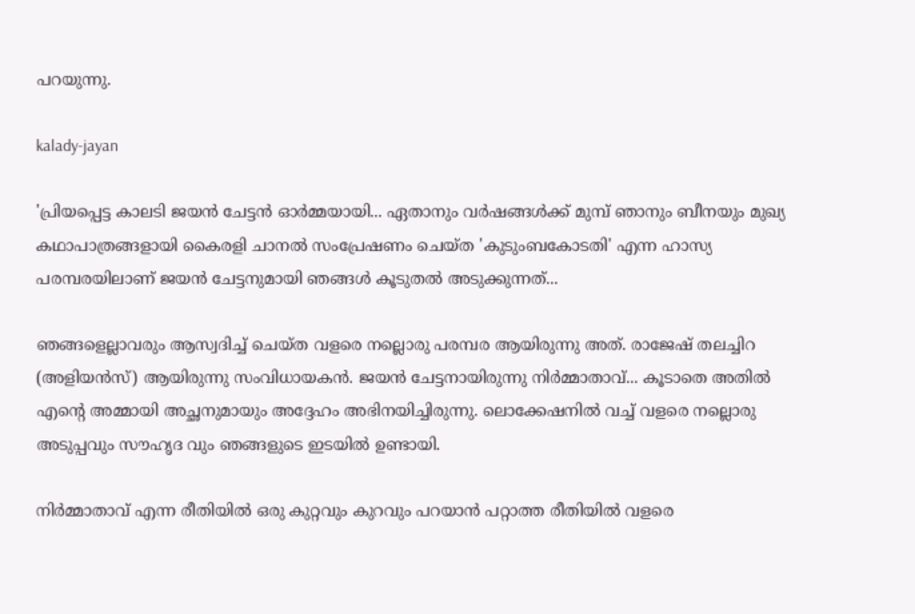പറയുന്നു.

kalady-jayan

'പ്രിയപ്പെട്ട കാലടി ജയന്‍ ചേട്ടന്‍ ഓര്‍മ്മയായി... ഏതാനും വര്‍ഷങ്ങള്‍ക്ക് മുമ്പ് ഞാനും ബീനയും മുഖ്യ കഥാപാത്രങ്ങളായി കൈരളി ചാനല്‍ സംപ്രേഷണം ചെയ്ത 'കുടുംബകോടതി' എന്ന ഹാസ്യ പരമ്പരയിലാണ് ജയന്‍ ചേട്ടനുമായി ഞങ്ങള്‍ കൂടുതല്‍ അടുക്കുന്നത്...

ഞങ്ങളെല്ലാവരും ആസ്വദിച്ച് ചെയ്ത വളരെ നല്ലൊരു പരമ്പര ആയിരുന്നു അത്. രാജേഷ് തലച്ചിറ (അളിയന്‍സ്) ആയിരുന്നു സംവിധായകന്‍. ജയന്‍ ചേട്ടനായിരുന്നു നിര്‍മ്മാതാവ്... കൂടാതെ അതില്‍ എന്റെ അമ്മായി അച്ഛനുമായും അദ്ദേഹം അഭിനയിച്ചിരുന്നു. ലൊക്കേഷനില്‍ വച്ച് വളരെ നല്ലൊരു അടുപ്പവും സൗഹൃദ വും ഞങ്ങളുടെ ഇടയില്‍ ഉണ്ടായി.

നിര്‍മ്മാതാവ് എന്ന രീതിയില്‍ ഒരു കുറ്റവും കുറവും പറയാന്‍ പറ്റാത്ത രീതിയില്‍ വളരെ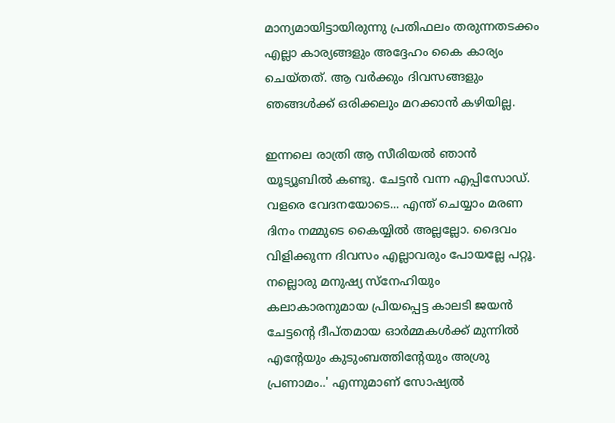മാന്യമായിട്ടായിരുന്നു പ്രതിഫലം തരുന്നതടക്കം എല്ലാ കാര്യങ്ങളും അദ്ദേഹം കൈ കാര്യം ചെയ്തത്. ആ വര്‍ക്കും ദിവസങ്ങളും ഞങ്ങള്‍ക്ക് ഒരിക്കലും മറക്കാന്‍ കഴിയില്ല.

ഇന്നലെ രാത്രി ആ സീരിയല്‍ ഞാന്‍ യൂട്യൂബില്‍ കണ്ടു. ചേട്ടന്‍ വന്ന എപ്പിസോഡ്. വളരെ വേദനയോടെ... എന്ത് ചെയ്യാം മരണ ദിനം നമ്മുടെ കൈയ്യില്‍ അല്ലല്ലോ. ദൈവം വിളിക്കുന്ന ദിവസം എല്ലാവരും പോയല്ലേ പറ്റൂ. നല്ലൊരു മനുഷ്യ സ്‌നേഹിയും കലാകാരനുമായ പ്രിയപ്പെട്ട കാലടി ജയന്‍ ചേട്ടന്റെ ദീപ്തമായ ഓര്‍മ്മകള്‍ക്ക് മുന്നില്‍ എന്റേയും കുടുംബത്തിന്റേയും അശ്രു പ്രണാമം..' എന്നുമാണ് സോഷ്യല്‍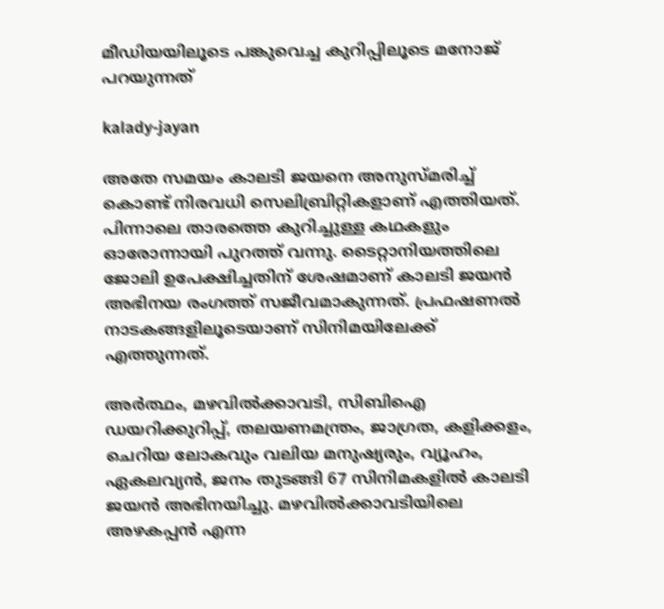മീഡിയയിലൂടെ പങ്കുവെച്ച കുറിപ്പിലൂടെ മനോജ് പറയുന്നത്

kalady-jayan

അതേ സമയം കാലടി ജയനെ അനുസ്മരിച്ച് കൊണ്ട് നിരവധി സെലിബ്രിറ്റികളാണ് എത്തിയത്. പിന്നാലെ താരത്തെ കുറിച്ചുള്ള കഥകളും ഓരോന്നായി പുറത്ത് വന്നു. ടൈറ്റാനിയത്തിലെ ജോലി ഉപേക്ഷിച്ചതിന് ശേഷമാണ് കാലടി ജയന്‍ അഭിനയ രംഗത്ത് സജീവമാകുന്നത്. പ്രഫഷണല്‍ നാടകങ്ങളിലൂടെയാണ് സിനിമയിലേക്ക് എത്തുന്നത്.

അര്‍ത്ഥം, മഴവില്‍ക്കാവടി, സിബിഐ ഡയറിക്കുറിപ്പ്, തലയണമന്ത്രം, ജാഗ്രത, കളിക്കളം, ചെറിയ ലോകവും വലിയ മനുഷ്യരും, വ്യൂഹം, ഏകലവ്യന്‍, ജനം തുടങ്ങി 67 സിനിമകളില്‍ കാലടി ജയന്‍ അഭിനയിച്ചു. മഴവില്‍ക്കാവടിയിലെ അഴകപ്പന്‍ എന്ന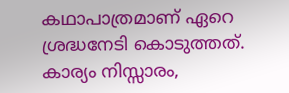കഥാപാത്രമാണ് ഏറെ ശ്രദ്ധനേടി കൊടുത്തത്. കാര്യം നിസ്സാരം,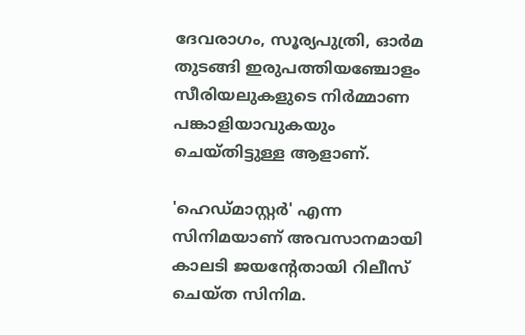ദേവരാഗം, സൂര്യപുത്രി, ഓര്‍മ തുടങ്ങി ഇരുപത്തിയഞ്ചോളം സീരിയലുകളുടെ നിര്‍മ്മാണ പങ്കാളിയാവുകയും ചെയ്തിട്ടുള്ള ആളാണ്.

'ഹെഡ്മാസ്റ്റര്‍' എന്ന സിനിമയാണ് അവസാനമായി കാലടി ജയന്റേതായി റിലീസ് ചെയ്ത സിനിമ.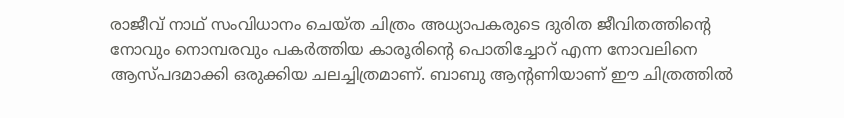രാജീവ് നാഥ് സംവിധാനം ചെയ്ത ചിത്രം അധ്യാപകരുടെ ദുരിത ജീവിതത്തിന്റെ നോവും നൊമ്പരവും പകര്‍ത്തിയ കാരൂരിന്റെ പൊതിച്ചോറ് എന്ന നോവലിനെ ആസ്പദമാക്കി ഒരുക്കിയ ചലച്ചിത്രമാണ്. ബാബു ആന്റണിയാണ് ഈ ചിത്രത്തില്‍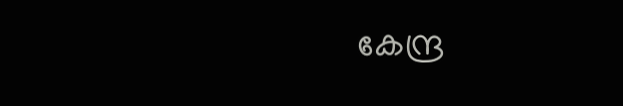കേന്ദ്ര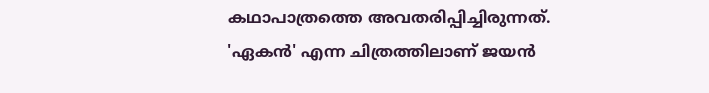കഥാപാത്രത്തെ അവതരിപ്പിച്ചിരുന്നത്. 'ഏകന്‍' എന്ന ചിത്രത്തിലാണ് ജയന്‍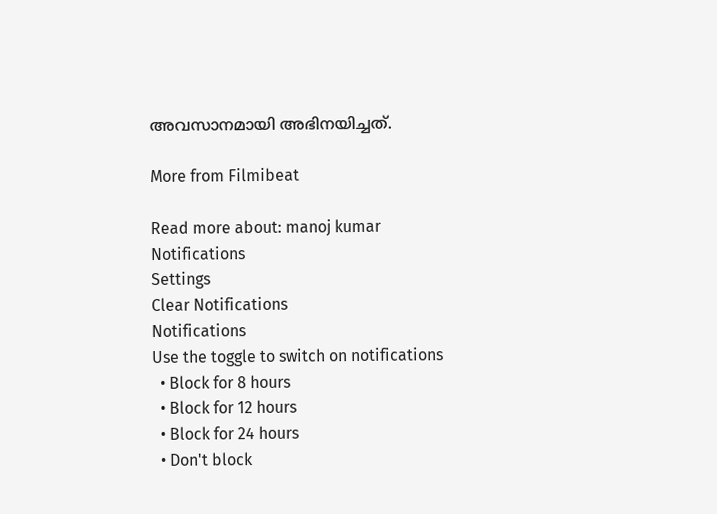അവസാനമായി അഭിനയിച്ചത്.

More from Filmibeat

Read more about: manoj kumar
Notifications
Settings
Clear Notifications
Notifications
Use the toggle to switch on notifications
  • Block for 8 hours
  • Block for 12 hours
  • Block for 24 hours
  • Don't block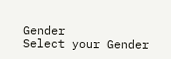Gender
Select your Gender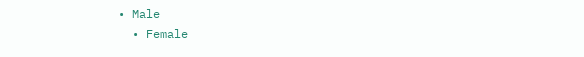• Male
  • Female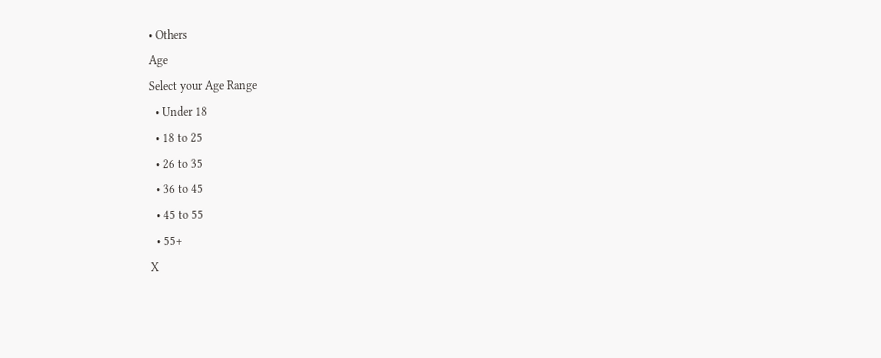• Others
Age
Select your Age Range
  • Under 18
  • 18 to 25
  • 26 to 35
  • 36 to 45
  • 45 to 55
  • 55+
X